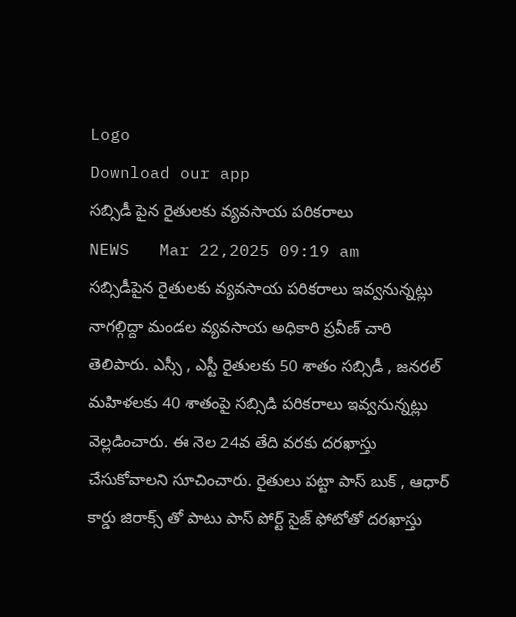Logo
Download our app
సబ్సిడీ పైన రైతులకు వ్యవసాయ ప‌రిక‌రాలు
NEWS   Mar 22,2025 09:19 am
సబ్సిడీపైన రైతులకు వ్యవసాయ పరికరాలు ఇవ్వనున్నట్లు నాగల్గిద్దా మండ‌ల వ్య‌వ‌సాయ అధికారి ప్ర‌వీణ్ చారి తెలిపారు. ఎస్సీ , ఎస్టీ రైతుల‌కు 50 శాతం సబ్సిడీ , జనరల్ మహిళలకు 40 శాతంపై సబ్సిడి పరికరాలు ఇవ్వనున్నట్లు వెల్ల‌డించారు. ఈ నెల 24వ తేది వరకు దరఖాస్తు చేసుకోవాల‌ని సూచించారు. రైతులు పట్టా పాస్ బుక్ , ఆధార్ కార్డు జిరాక్స్ తో పాటు పాస్ పోర్ట్ సైజ్ ఫోటోతో దరఖాస్తు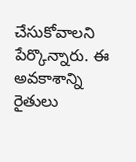చేసుకోవాలని పేర్కొన్నారు. ఈ అవ‌కాశాన్ని రైతులు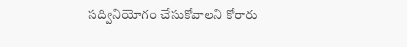సద్వినియోగం చేసుకోవాలని కోరారు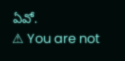ఏవో.
⚠ You are not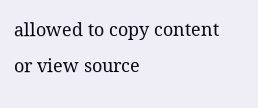allowed to copy content or view source